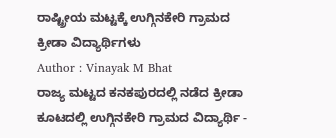ರಾಷ್ಟ್ರೀಯ ಮಟ್ಟಕ್ಕೆ ಉಗ್ಗಿನಕೇರಿ ಗ್ರಾಮದ ಕ್ರೀಡಾ ವಿದ್ಯಾರ್ಥಿಗಳು
Author : Vinayak M Bhat
ರಾಜ್ಯ ಮಟ್ಟದ ಕನಕಪುರದಲ್ಲಿ ನಡೆದ ಕ್ರೀಡಾ ಕೂಟದಲ್ಲಿ ಉಗ್ಗಿನಕೇರಿ ಗ್ರಾಮದ ವಿದ್ಯಾರ್ಥಿ -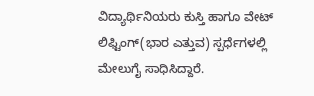ವಿದ್ಯಾರ್ಥಿನಿಯರು ಕುಸ್ತಿ ಹಾಗೂ ವೇಟ್ ಲಿಫ್ಟಿಂಗ್(ಭಾರ ಎತ್ತುವ) ಸ್ಪರ್ಧೆಗಳಲ್ಲಿ ಮೇಲುಗೈ ಸಾಧಿಸಿದ್ದಾರೆ.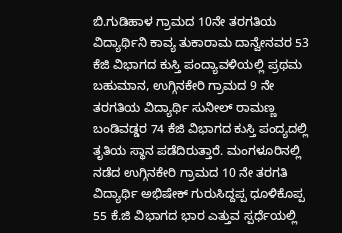ಬಿ.ಗುಡಿಹಾಳ ಗ್ರಾಮದ 10ನೇ ತರಗತಿಯ ವಿದ್ಯಾರ್ಥಿನಿ ಕಾವ್ಯ ತುಕಾರಾಮ ದಾನ್ವೇನವರ 53 ಕೆಜಿ ವಿಭಾಗದ ಕುಸ್ತಿ ಪಂದ್ಯಾವಳಿಯಲ್ಲಿ ಪ್ರಥಮ ಬಹುಮಾನ, ಉಗ್ಗಿನಕೇರಿ ಗ್ರಾಮದ 9 ನೇ ತರಗತಿಯ ವಿದ್ಯಾರ್ಥಿ ಸುನೀಲ್ ರಾಮಣ್ಣ ಬಂಡಿವಡ್ಡರ 74 ಕೆಜಿ ವಿಭಾಗದ ಕುಸ್ತಿ ಪಂದ್ಯದಲ್ಲಿ ತೃತಿಯ ಸ್ಥಾನ ಪಡೆದಿರುತ್ತಾರೆ. ಮಂಗಳೂರಿನಲ್ಲಿ ನಡೆದ ಉಗ್ಗಿನಕೇರಿ ಗ್ರಾಮದ 10 ನೇ ತರಗತಿ ವಿದ್ಯಾರ್ಥಿ ಅಭಿಷೇಕ್ ಗುರುಸಿದ್ದಪ್ಪ ಧೂಳಿಕೊಪ್ಪ 55 ಕೆ.ಜಿ ವಿಭಾಗದ ಭಾರ ಎತ್ತುವ ಸ್ಪರ್ಧೆಯಲ್ಲಿ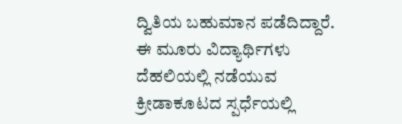ದ್ವಿತಿಯ ಬಹುಮಾನ ಪಡೆದಿದ್ದಾರೆ. ಈ ಮೂರು ವಿದ್ಯಾರ್ಥಿಗಳು ದೆಹಲಿಯಲ್ಲಿ ನಡೆಯುವ ಕ್ರೀಡಾಕೂಟದ ಸ್ಪರ್ಧೆಯಲ್ಲಿ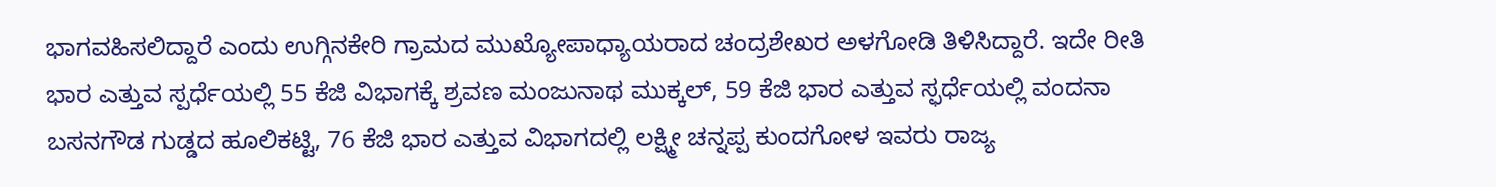ಭಾಗವಹಿಸಲಿದ್ದಾರೆ ಎಂದು ಉಗ್ಗಿನಕೇರಿ ಗ್ರಾಮದ ಮುಖ್ಯೋಪಾಧ್ಯಾಯರಾದ ಚಂದ್ರಶೇಖರ ಅಳಗೋಡಿ ತಿಳಿಸಿದ್ದಾರೆ. ಇದೇ ರೀತಿ ಭಾರ ಎತ್ತುವ ಸ್ಪರ್ಧೆಯಲ್ಲಿ 55 ಕೆಜಿ ವಿಭಾಗಕ್ಕೆ ಶ್ರವಣ ಮಂಜುನಾಥ ಮುಕ್ಕಲ್, 59 ಕೆಜಿ ಭಾರ ಎತ್ತುವ ಸ್ಫರ್ಧೆಯಲ್ಲಿ ವಂದನಾ ಬಸನಗೌಡ ಗುಡ್ಡದ ಹೂಲಿಕಟ್ಟಿ, 76 ಕೆಜಿ ಭಾರ ಎತ್ತುವ ವಿಭಾಗದಲ್ಲಿ ಲಕ್ಷ್ಮೀ ಚನ್ನಪ್ಪ ಕುಂದಗೋಳ ಇವರು ರಾಜ್ಯ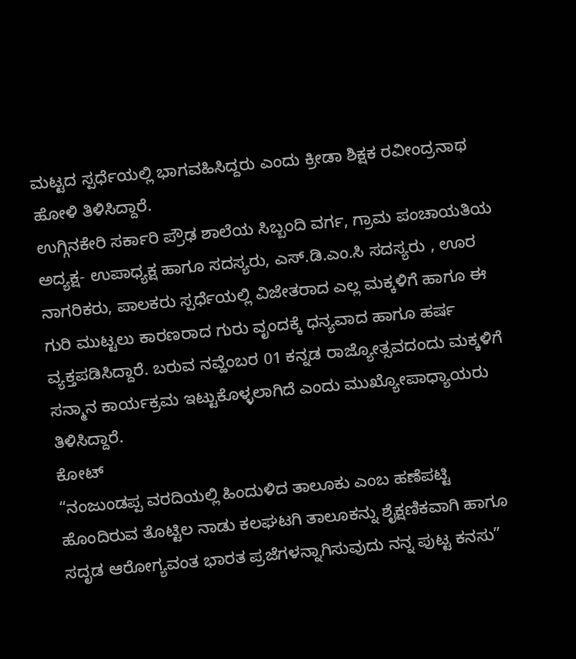ಮಟ್ಟದ ಸ್ಪರ್ಧೆಯಲ್ಲಿ ಭಾಗವಹಿಸಿದ್ದರು ಎಂದು ಕ್ರೀಡಾ ಶಿಕ್ಷಕ ರವೀಂದ್ರನಾಥ ಹೋಳಿ ತಿಳಿಸಿದ್ದಾರೆ.
ಉಗ್ಗಿನಕೇರಿ ಸರ್ಕಾರಿ ಪ್ರೌಢ ಶಾಲೆಯ ಸಿಬ್ಬಂದಿ ವರ್ಗ, ಗ್ರಾಮ ಪಂಚಾಯತಿಯ ಅದ್ಯಕ್ಷ- ಉಪಾಧ್ಯಕ್ಷ ಹಾಗೂ ಸದಸ್ಯರು, ಎಸ್.ಡಿ.ಎಂ.ಸಿ ಸದಸ್ಯರು , ಊರ ನಾಗರಿಕರು, ಪಾಲಕರು ಸ್ಪರ್ಧೆಯಲ್ಲಿ ವಿಜೇತರಾದ ಎಲ್ಲ ಮಕ್ಕಳಿಗೆ ಹಾಗೂ ಈ ಗುರಿ ಮುಟ್ಟಲು ಕಾರಣರಾದ ಗುರು ವೃಂದಕ್ಕೆ ಧನ್ಯವಾದ ಹಾಗೂ ಹರ್ಷ ವ್ಯಕ್ತಪಡಿಸಿದ್ದಾರೆ. ಬರುವ ನವ್ಹೆಂಬರ 01 ಕನ್ನಡ ರಾಜ್ಯೋತ್ಸವದಂದು ಮಕ್ಕಳಿಗೆ ಸನ್ಮಾನ ಕಾರ್ಯಕ್ರಮ ಇಟ್ಟುಕೊಳ್ಳಲಾಗಿದೆ ಎಂದು ಮುಖ್ಯೋಪಾಧ್ಯಾಯರು ತಿಳಿಸಿದ್ದಾರೆ.
ಕೋಟ್
“ನಂಜುಂಡಪ್ಪ ವರದಿಯಲ್ಲಿ ಹಿಂದುಳಿದ ತಾಲೂಕು ಎಂಬ ಹಣೆಪಟ್ಟಿ ಹೊಂದಿರುವ ತೊಟ್ಟಿಲ ನಾಡು ಕಲಘಟಗಿ ತಾಲೂಕನ್ನು ಶೈಕ್ಷಣಿಕವಾಗಿ ಹಾಗೂ ಸದೃಡ ಆರೋಗ್ಯವಂತ ಭಾರತ ಪ್ರಜೆಗಳನ್ನಾಗಿಸುವುದು ನನ್ನ ಪುಟ್ಟ ಕನಸು”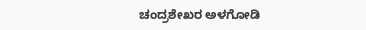ಚಂದ್ರಶೇಖರ ಅಳಗೋಡಿ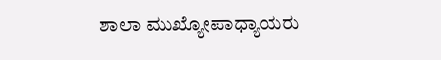ಶಾಲಾ ಮುಖ್ಯೋಪಾಧ್ಯಾಯರು